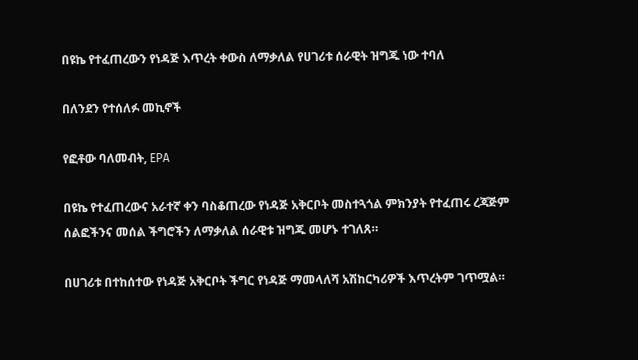በዩኬ የተፈጠረውን የነዳጅ እጥረት ቀውስ ለማቃለል የሀገሪቱ ሰራዊት ዝግጁ ነው ተባለ

በለንደን የተሰለፉ መኪኖች

የፎቶው ባለመብት, EPA

በዩኬ የተፈጠረውና አራተኛ ቀን ባስቆጠረው የነዳጅ አቅርቦት መስተጓጎል ምክንያት የተፈጠሩ ረጃጅም ሰልፎችንና መሰል ችግሮችን ለማቃለል ሰራዊቱ ዝግጁ መሆኑ ተገለጸ።

በሀገሪቱ በተከሰተው የነዳጅ አቅርቦት ችግር የነዳጅ ማመላለሻ አሽከርካሪዎች እጥረትም ገጥሟል።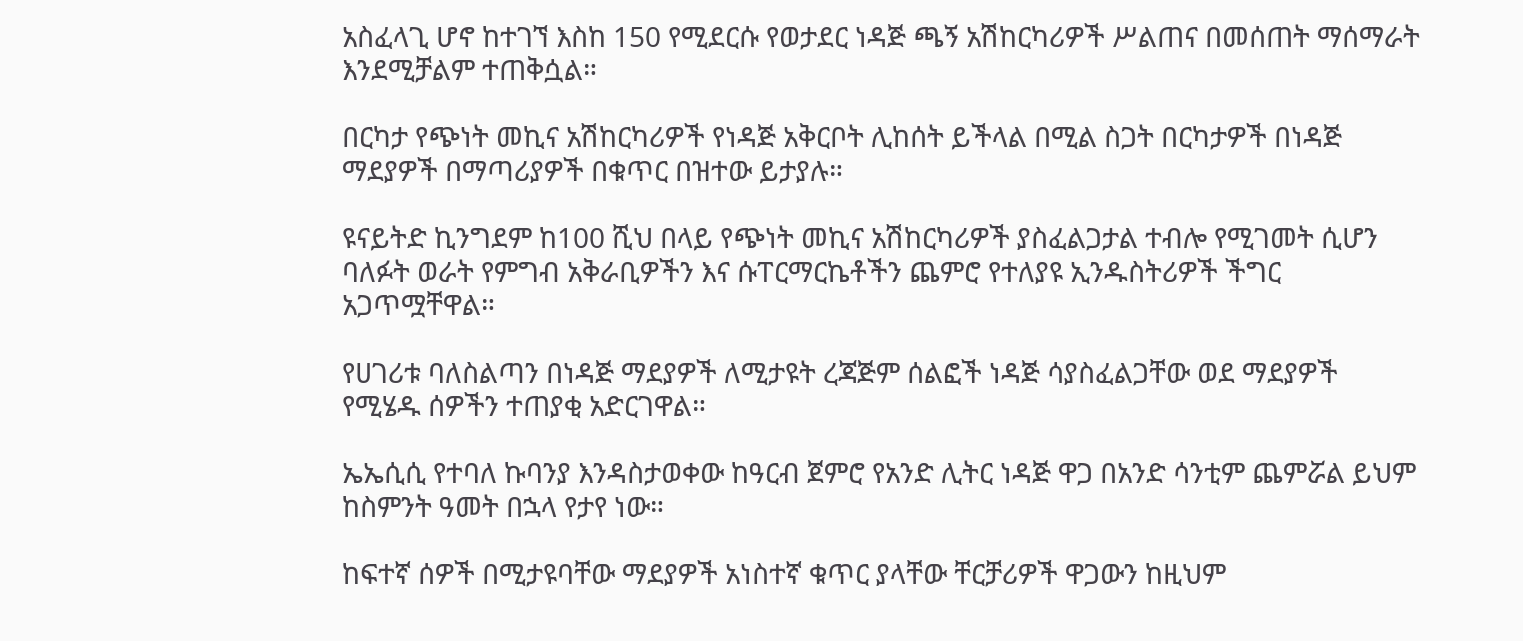አስፈላጊ ሆኖ ከተገኘ እስከ 150 የሚደርሱ የወታደር ነዳጅ ጫኝ አሽከርካሪዎች ሥልጠና በመሰጠት ማሰማራት እንደሚቻልም ተጠቅሷል።

በርካታ የጭነት መኪና አሽከርካሪዎች የነዳጅ አቅርቦት ሊከሰት ይችላል በሚል ስጋት በርካታዎች በነዳጅ ማደያዎች በማጣሪያዎች በቁጥር በዝተው ይታያሉ።

ዩናይትድ ኪንግደም ከ100 ሺህ በላይ የጭነት መኪና አሽከርካሪዎች ያስፈልጋታል ተብሎ የሚገመት ሲሆን ባለፉት ወራት የምግብ አቅራቢዎችን እና ሱፐርማርኬቶችን ጨምሮ የተለያዩ ኢንዱስትሪዎች ችግር አጋጥሟቸዋል።

የሀገሪቱ ባለስልጣን በነዳጅ ማደያዎች ለሚታዩት ረጃጅም ሰልፎች ነዳጅ ሳያስፈልጋቸው ወደ ማደያዎች የሚሄዱ ሰዎችን ተጠያቂ አድርገዋል።

ኤኤሲሲ የተባለ ኩባንያ እንዳስታወቀው ከዓርብ ጀምሮ የአንድ ሊትር ነዳጅ ዋጋ በአንድ ሳንቲም ጨምሯል ይህም ከስምንት ዓመት በኋላ የታየ ነው።

ከፍተኛ ሰዎች በሚታዩባቸው ማደያዎች አነስተኛ ቁጥር ያላቸው ቸርቻሪዎች ዋጋውን ከዚህም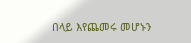በላይ እየጨመሩ መሆኑን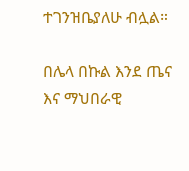ተገንዝቤያለሁ ብሏል።

በሌላ በኩል እንደ ጤና እና ማህበራዊ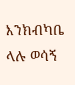እንክብካቤ ላሉ ወሳኝ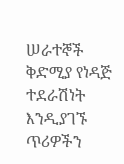ሠራተኞች ቅድሚያ የነዳጅ ተደራሽነት እንዲያገኙ ጥሪዎችን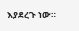እያደረጉ ነው።